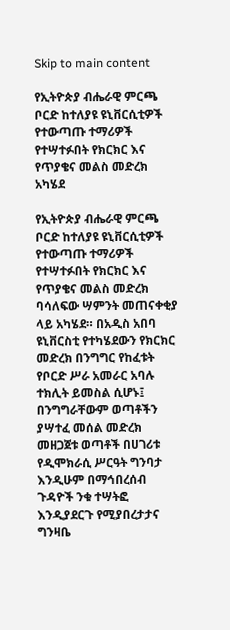Skip to main content

የኢትዮጵያ ብሔራዊ ምርጫ ቦርድ ከተለያዩ ዩኒቨርሲቲዎች የተውጣጡ ተማሪዎች የተሣተፉበት የክርክር እና የጥያቄና መልስ መድረክ አካሄደ

የኢትዮጵያ ብሔራዊ ምርጫ ቦርድ ከተለያዩ ዩኒቨርሲቲዎች የተውጣጡ ተማሪዎች የተሣተፉበት የክርክር እና የጥያቄና መልስ መድረክ ባሳለፍው ሣምንት መጠናቀቂያ ላይ አካሄደ። በአዲስ አበባ ዩኒቨርስቲ የተካሄደውን የክርክር መድረክ በንግግር የከፈቱት የቦርድ ሥራ አመራር አባሉ ተክሊት ይመስል ሲሆኑ፤ በንግግራቸውም ወጣቶችን ያሣተፈ መሰል መድረክ መዘጋጀቱ ወጣቶች በሀገሪቱ የዲሞክራሲ ሥርዓት ግንባታ እንዲሁም በማኅበረሰብ ጉዳዮች ንቁ ተሣትፎ እንዲያደርጉ የሚያበረታታና ግንዛቤ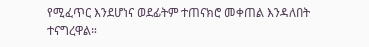የሚፈጥር እንደሆነና ወደፊትም ተጠናክሮ መቀጠል እንዳለበት ተናግረዋል።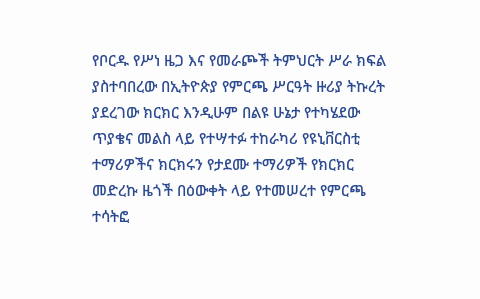የቦርዱ የሥነ ዜጋ እና የመራጮች ትምህርት ሥራ ክፍል ያስተባበረው በኢትዮጵያ የምርጫ ሥርዓት ዙሪያ ትኩረት ያደረገው ክርክር እንዲሁም በልዩ ሁኔታ የተካሄደው ጥያቄና መልስ ላይ የተሣተፉ ተከራካሪ የዩኒቨርስቲ ተማሪዎችና ክርክሩን የታደሙ ተማሪዎች የክርክር መድረኩ ዜጎች በዕውቀት ላይ የተመሠረተ የምርጫ ተሳትፎ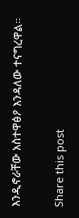እንዲኖራቸው አስተዋፅዖ እንዳለው ተናግረዋል።

Share this post